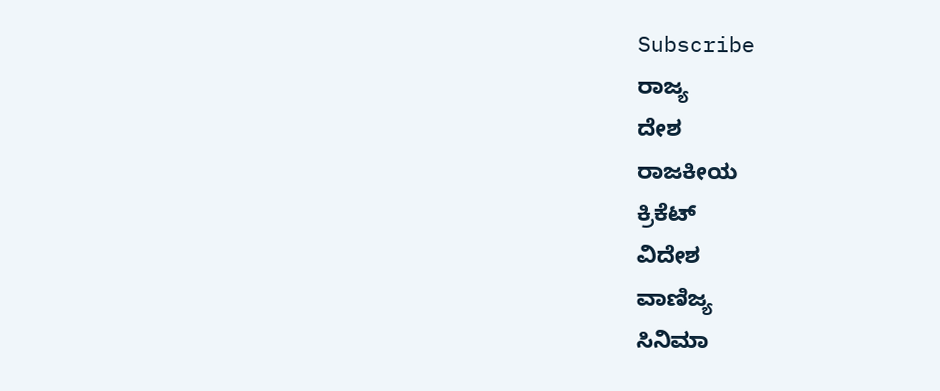Subscribe
ರಾಜ್ಯ
ದೇಶ
ರಾಜಕೀಯ
ಕ್ರಿಕೆಟ್
ವಿದೇಶ
ವಾಣಿಜ್ಯ
ಸಿನಿಮಾ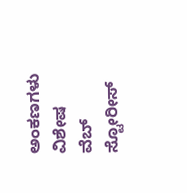ಅಂಕಣಗಳು
ವಿಶೇಷ
ವೆಬ್ ಸ್ಟೋರೀಸ್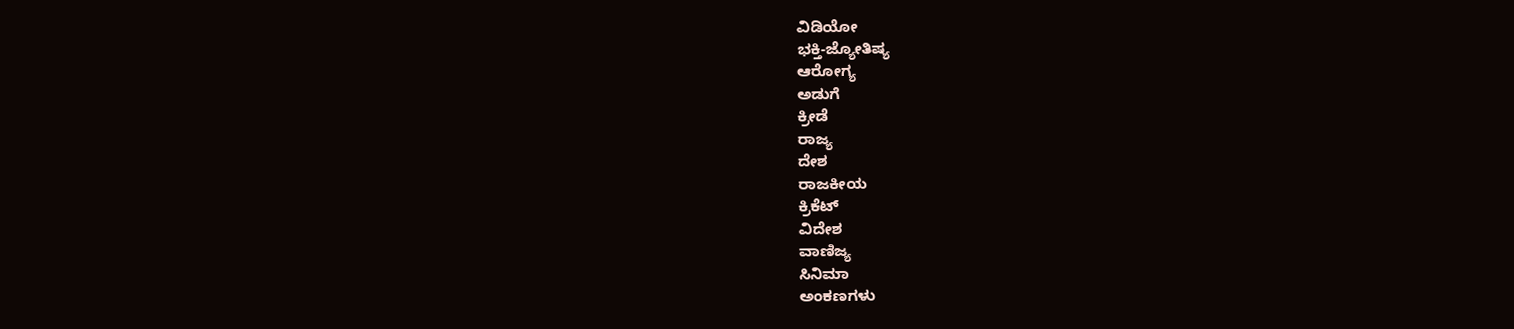ವಿಡಿಯೋ
ಭಕ್ತಿ-ಜ್ಯೋತಿಷ್ಯ
ಆರೋಗ್ಯ
ಅಡುಗೆ
ಕ್ರೀಡೆ
ರಾಜ್ಯ
ದೇಶ
ರಾಜಕೀಯ
ಕ್ರಿಕೆಟ್
ವಿದೇಶ
ವಾಣಿಜ್ಯ
ಸಿನಿಮಾ
ಅಂಕಣಗಳು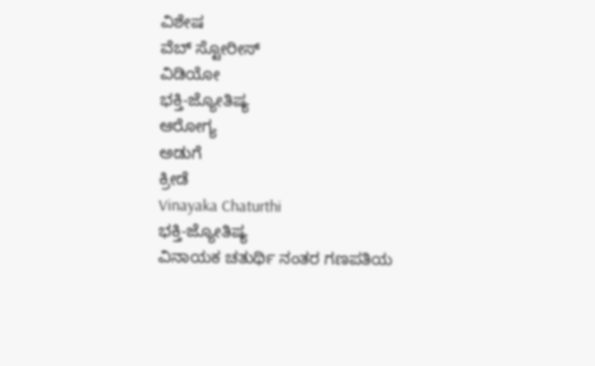ವಿಶೇಷ
ವೆಬ್ ಸ್ಟೋರೀಸ್
ವಿಡಿಯೋ
ಭಕ್ತಿ-ಜ್ಯೋತಿಷ್ಯ
ಆರೋಗ್ಯ
ಅಡುಗೆ
ಕ್ರೀಡೆ
Vinayaka Chaturthi
ಭಕ್ತಿ-ಜ್ಯೋತಿಷ್ಯ
ವಿನಾಯಕ ಚತುರ್ಥಿ ನಂತರ ಗಣಪತಿಯ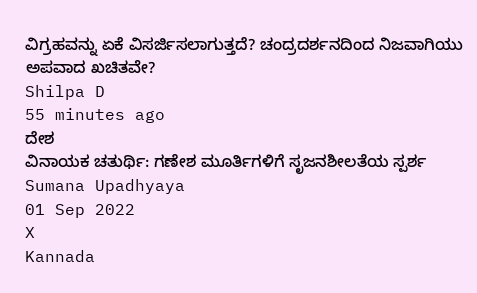ವಿಗ್ರಹವನ್ನು ಏಕೆ ವಿಸರ್ಜಿಸಲಾಗುತ್ತದೆ? ಚಂದ್ರದರ್ಶನದಿಂದ ನಿಜವಾಗಿಯು ಅಪವಾದ ಖಚಿತವೇ?
Shilpa D
55 minutes ago
ದೇಶ
ವಿನಾಯಕ ಚತುರ್ಥಿ: ಗಣೇಶ ಮೂರ್ತಿಗಳಿಗೆ ಸೃಜನಶೀಲತೆಯ ಸ್ಪರ್ಶ
Sumana Upadhyaya
01 Sep 2022
X
Kannada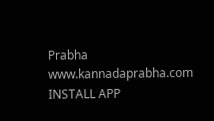Prabha
www.kannadaprabha.com
INSTALL APP